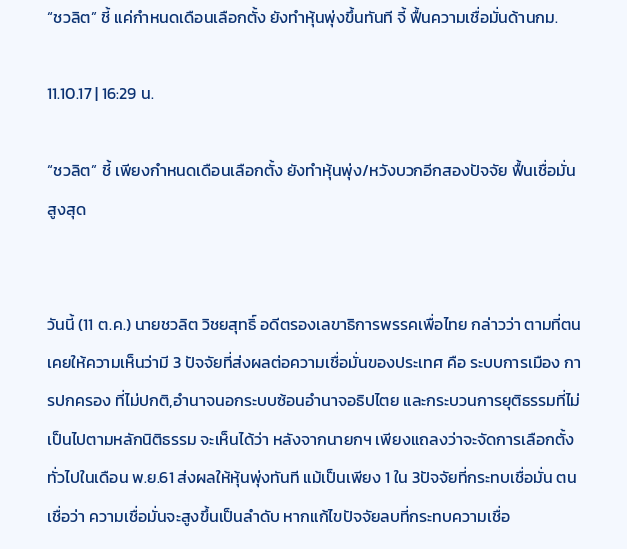“ชวลิต” ชี้ แค่กำหนดเดือนเลือกตั้ง ยังทำหุ้นพุ่งขึ้นทันที จี้ ฟื้นความเชื่อมั่นด้านกม.

11.10.17 | 16:29 น.

“ชวลิต” ชี้ เพียงกำหนดเดือนเลือกตั้ง ยังทำหุ้นพุ่ง/หวังบวกอีกสองปัจจัย ฟื้นเชื่อมั่นสูงสุด


วันนี้ (11 ต.ค.) นายชวลิต วิชยสุทธิ์ อดีตรองเลขาธิการพรรคเพื่อไทย กล่าวว่า ตามที่ตนเคยให้ความเห็นว่ามี 3 ปัจจัยที่ส่งผลต่อความเชื่อมั่นของประเทศ คือ ระบบการเมือง การปกครอง ที่ไม่ปกติ,อำนาจนอกระบบซ้อนอำนาจอธิปไตย และกระบวนการยุติธรรมที่ไม่เป็นไปตามหลักนิติธรรม จะเห็นได้ว่า หลังจากนายกฯ เพียงแถลงว่าจะจัดการเลือกตั้งทั่วไปในเดือน พ.ย.61 ส่งผลให้หุ้นพุ่งทันที แม้เป็นเพียง 1 ใน 3ปัจจัยที่กระทบเชื่อมั่น ตนเชื่อว่า ความเชื่อมั่นจะสูงขึ้นเป็นลำดับ หากแก้ไขปัจจัยลบที่กระทบความเชื่อ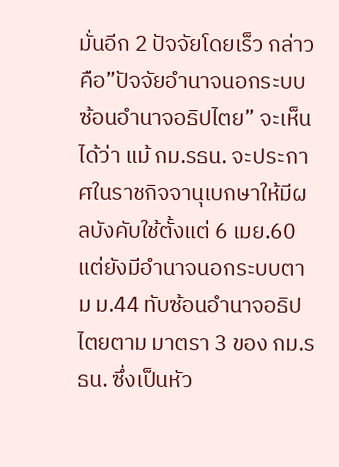มั่นอีก 2 ปัจจัยโดยเร็ว กล่าวคือ”ปัจจัยอำนาจนอกระบบซ้อนอำนาจอธิปไตย” จะเห็นได้ว่า แม้ กม.รธน. จะประกาศในราชกิจจานุเบกษาให้มีผลบังคับใช้ตั้งแต่ 6 เมย.60 แต่ยังมีอำนาจนอกระบบตาม ม.44 ทับซ้อนอำนาจอธิปไตยตาม มาตรา 3 ของ กม.รธน. ซึ่งเป็นหัว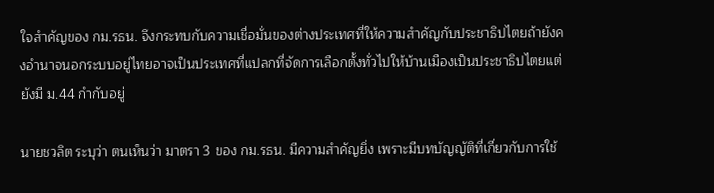ใจสำคัญของ กม.รธน. จึงกระทบกับความเชื่อมั่นของต่างประเทศที่ให้ความสำคัญกับประชาธิปไตยถ้ายังคงอำนาจนอกระบบอยู่ไทยอาจเป็นประเทศที่แปลกที่จัดการเลือกตั้งทั่วไปให้บ้านเมืองเป็นประชาธิปไตยแต่ยังมี ม.44 กำกับอยู่

นายชวลิต ระบุว่า ตนเห็นว่า มาตรา 3 ของ กม.รธน. มีความสำคัญยิ่ง เพราะมีบทบัญญัติที่เกี่ยวกับการใช้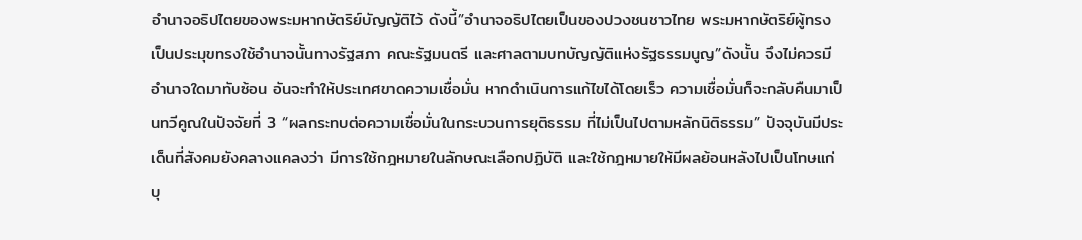อำนาจอธิปไตยของพระมหากษัตริย์บัญญัติไว้ ดังนี้”อำนาจอธิปไตยเป็นของปวงชนชาวไทย พระมหากษัตริย์ผู้ทรงเป็นประมุขทรงใช้อำนาจนั้นทางรัฐสภา คณะรัฐมนตรี และศาลตามบทบัญญัติแห่งรัฐธรรมนูญ”ดังนั้น จึงไม่ควรมีอำนาจใดมาทับซ้อน อันจะทำให้ประเทศขาดความเชื่อมั่น หากดำเนินการแก้ไขได้โดยเร็ว ความเชื่อมั่นก็จะกลับคืนมาเป็นทวีคูณในปัจจัยที่ 3 “ผลกระทบต่อความเชื่อมั่นในกระบวนการยุติธรรม ที่ไม่เป็นไปตามหลักนิติธรรม” ปัจจุบันมีประเด็นที่สังคมยังคลางแคลงว่า มีการใช้กฎหมายในลักษณะเลือกปฏิบัติ และใช้กฎหมายให้มีผลย้อนหลังไปเป็นโทษแก่บุ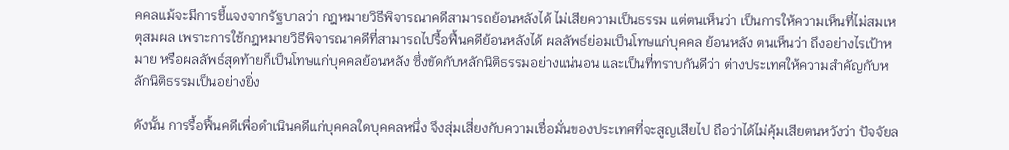คคลแม้จะมีการชี้แจงจากรัฐบาลว่า กฎหมายวิธีพิจารณาคดีสามารถย้อนหลังได้ ไม่เสียความเป็นธรรม แต่ตนเห็นว่า เป็นการให้ความเห็นที่ไม่สมเหตุสมผล เพราะการใช้กฎหมายวิธีพิจารณาคดีที่สามารถไปรื้อฟื้นคดีย้อนหลังได้ ผลลัพธ์ย่อมเป็นโทษแก่บุคคล ย้อนหลัง ตนเห็นว่า ถึงอย่างไรเป้าหมาย หรือผลลัพธ์สุดท้ายก็เป็นโทษแก่บุคคลย้อนหลัง ซึ่งขัดกับหลักนิติธรรมอย่างแน่นอน และเป็นที่ทราบกันดีว่า ต่างประเทศให้ความสำคัญกับหลักนิติธรรมเป็นอย่างยิ่ง

ดังนั้น การรื้อฟื้นคดีเพื่อดำเนินคดีแก่บุคคลใดบุคคลหนึ่ง จึงสุ่มเสี่ยงกับความเชื่อมั่นของประเทศที่จะสูญเสียไป ถือว่าได้ไม่คุ้มเสียตนหวังว่า ปัจจัยล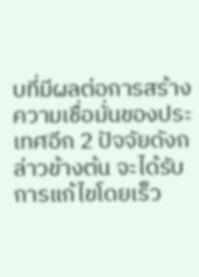บที่มีผลต่อการสร้างความเชื่อมั่นของประเทศอีก 2 ปัจจัยดังกล่าวข้างต้น จะได้รับการแก้ไขโดยเร็ว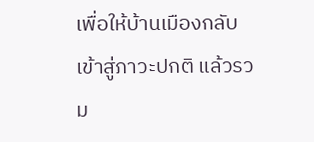เพื่อให้บ้านเมืองกลับเข้าสู่ภาวะปกติ แล้วรวม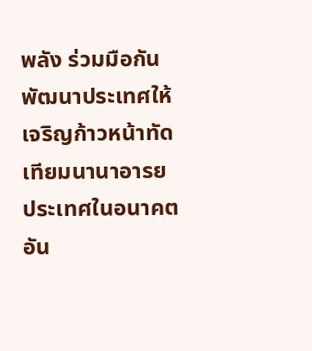พลัง ร่วมมือกันพัฒนาประเทศให้เจริญก้าวหน้าทัดเทียมนานาอารยประเทศในอนาคตอัน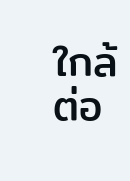ใกล้ต่อ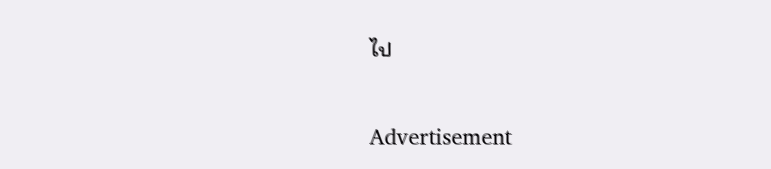ไป

Advertisement